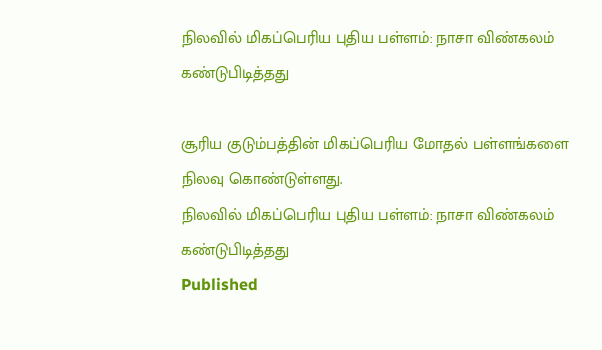நிலவில் மிகப்பெரிய புதிய பள்ளம்: நாசா விண்கலம் கண்டுபிடித்தது

சூரிய குடும்பத்தின் மிகப்பெரிய மோதல் பள்ளங்களை நிலவு கொண்டுள்ளது.
நிலவில் மிகப்பெரிய புதிய பள்ளம்: நாசா விண்கலம் கண்டுபிடித்தது
Published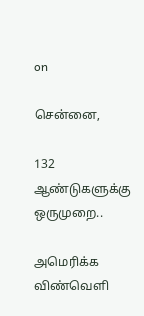on

சென்னை,

132 ஆண்டுகளுக்கு ஒருமுறை..

அமெரிக்க விண்வெளி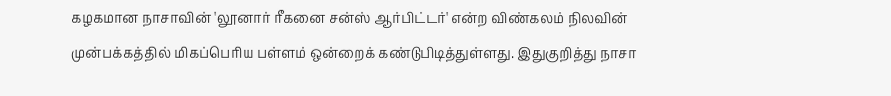கழகமான நாசாவின் 'லூனார் ரீகனை சன்ஸ் ஆர்பிட்டர்' என்ற விண்கலம் நிலவின் முன்பக்கத்தில் மிகப்பெரிய பள்ளம் ஒன்றைக் கண்டுபிடித்துள்ளது. இதுகுறித்து நாசா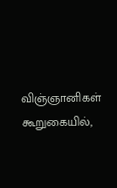விஞ்ஞானிகள் கூறுகையில்,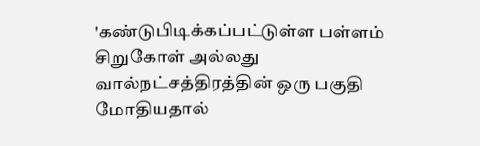'கண்டுபிடிக்கப்பட்டுள்ள பள்ளம் சிறுகோள் அல்லது வால்நட்சத்திரத்தின் ஒரு பகுதி மோதியதால்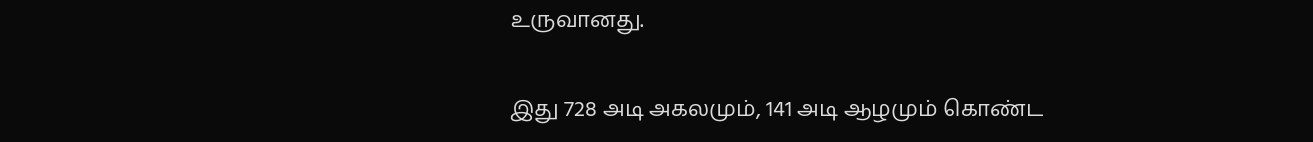உருவானது.

இது 728 அடி அகலமும், 141 அடி ஆழமும் கொண்ட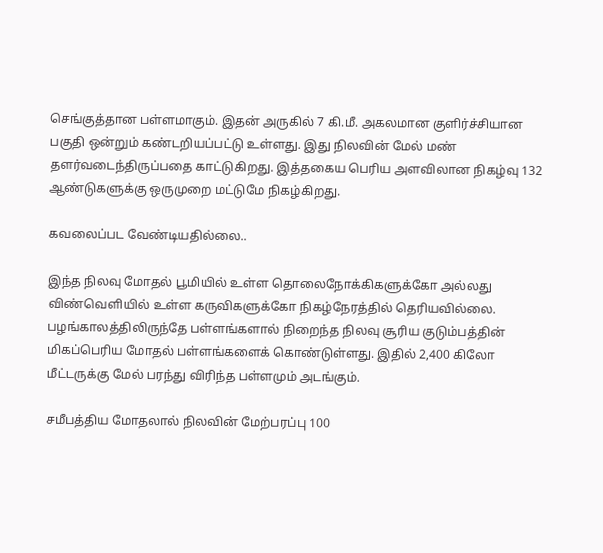செங்குத்தான பள்ளமாகும். இதன் அருகில் 7 கி.மீ. அகலமான குளிர்ச்சியான பகுதி ஒன்றும் கண்டறியப்பட்டு உள்ளது. இது நிலவின் மேல் மண் தளர்வடைந்திருப்பதை காட்டுகிறது. இத்தகைய பெரிய அளவிலான நிகழ்வு 132 ஆண்டுகளுக்கு ஒருமுறை மட்டுமே நிகழ்கிறது.

கவலைப்பட வேண்டியதில்லை..

இந்த நிலவு மோதல் பூமியில் உள்ள தொலைநோக்கிகளுக்கோ அல்லது விண்வெளியில் உள்ள கருவிகளுக்கோ நிகழ்நேரத்தில் தெரியவில்லை. பழங்காலத்திலிருந்தே பள்ளங்களால் நிறைந்த நிலவு சூரிய குடும்பத்தின் மிகப்பெரிய மோதல் பள்ளங்களைக் கொண்டுள்ளது. இதில் 2,400 கிலோ மீட்டருக்கு மேல் பரந்து விரிந்த பள்ளமும் அடங்கும்.

சமீபத்திய மோதலால் நிலவின் மேற்பரப்பு 100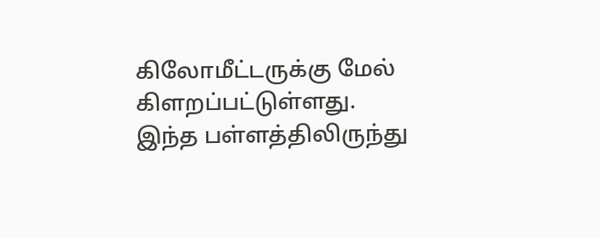கிலோமீட்டருக்கு மேல் கிளறப்பட்டுள்ளது. இந்த பள்ளத்திலிருந்து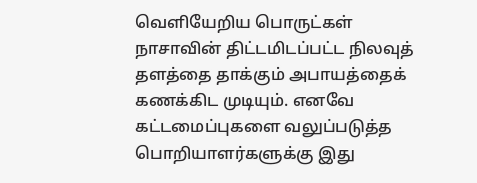வெளியேறிய பொருட்கள் நாசாவின் திட்டமிடப்பட்ட நிலவுத் தளத்தை தாக்கும் அபாயத்தைக் கணக்கிட முடியும். எனவே கட்டமைப்புகளை வலுப்படுத்த பொறியாளர்களுக்கு இது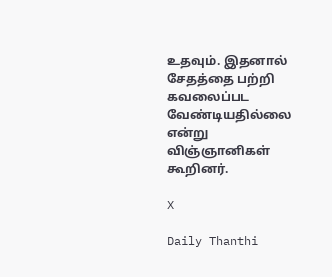உதவும். இதனால் சேதத்தை பற்றி கவலைப்பட வேண்டியதில்லை என்று விஞ்ஞானிகள் கூறினர்.

X

Daily Thanthi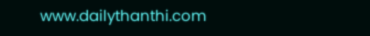www.dailythanthi.com